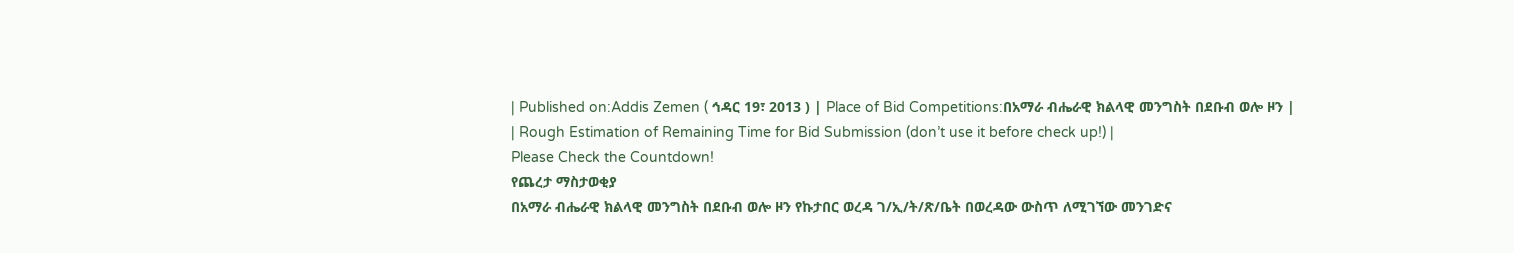| Published on:Addis Zemen ( ኅዳር 19፣ 2013 ) | Place of Bid Competitions:በአማራ ብሔራዊ ክልላዊ መንግስት በደቡብ ወሎ ዞን |
| Rough Estimation of Remaining Time for Bid Submission (don’t use it before check up!) |
Please Check the Countdown!
የጨረታ ማስታወቂያ
በአማራ ብሔራዊ ክልላዊ መንግስት በደቡብ ወሎ ዞን የኩታበር ወረዳ ገ/ኢ/ት/ጽ/ቤት በወረዳው ውስጥ ለሚገኘው መንገድና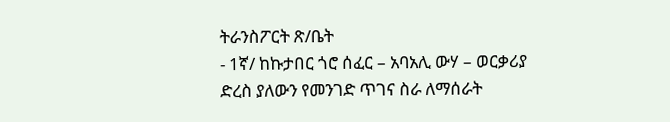ትራንስፖርት ጽ/ቤት
- 1ኛ/ ከኩታበር ጎሮ ሰፈር – አባአሊ ውሃ – ወርቃሪያ ድረስ ያለውን የመንገድ ጥገና ስራ ለማሰራት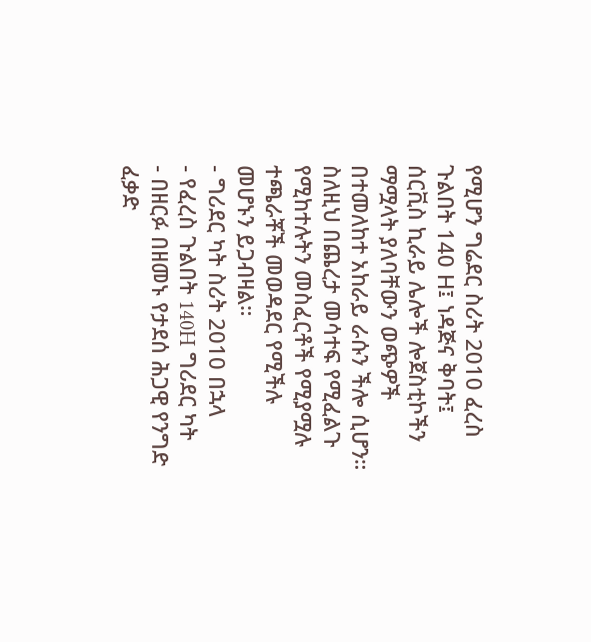የሚሆን ግሬደር ስሪት 2010 ፈረስ ጉልበት 140 H፤ ነዳጅና ቅባት፤ ሰርቪስ ኪራይ ሌሎች ሎጀስቲኮችን ማሟላት ያለባቸውን ወጭዎች በተመለከተ አከራይ ራሱን ችሎ ሲሆን።
ስለዚህ በጨረታ መሳተፍ የሚፈልጉ የሚከተሉትን መስፈርቶች የሚያሟሉ ተጫራቾች መወዳደር የሚችሉ መሆኑን ይጋብዛል።
- ግሪደር ካት ስሪት 2010 በኋላ
- የፈረስ ጉልበት 140H ግሪደር ካት
- በዘርፉ በዘመኑ የታደሰ ሕጋዊ የንግድ ፈቃድ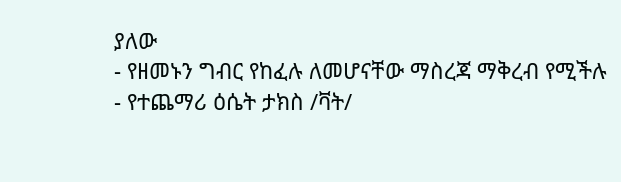ያለው
- የዘመኑን ግብር የከፈሉ ለመሆናቸው ማስረጃ ማቅረብ የሚችሉ
- የተጨማሪ ዕሴት ታክስ /ቫት/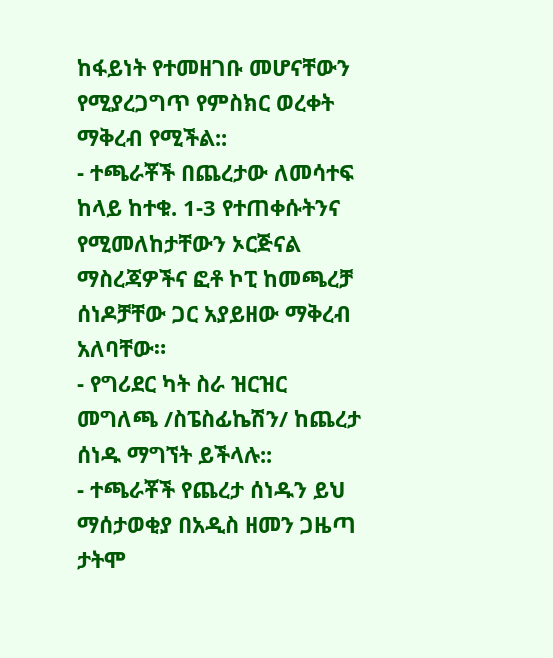ከፋይነት የተመዘገቡ መሆናቸውን የሚያረጋግጥ የምስክር ወረቀት ማቅረብ የሚችል::
- ተጫራቾች በጨረታው ለመሳተፍ ከላይ ከተቁ. 1-3 የተጠቀሱትንና የሚመለከታቸውን ኦርጅናል ማስረጃዎችና ፎቶ ኮፒ ከመጫረቻ ሰነዶቻቸው ጋር አያይዘው ማቅረብ አለባቸው።
- የግሪደር ካት ስራ ዝርዝር መግለጫ /ስፔስፊኬሽን/ ከጨረታ ሰነዱ ማግኘት ይችላሉ::
- ተጫራቾች የጨረታ ሰነዱን ይህ ማሰታወቂያ በአዲስ ዘመን ጋዜጣ ታትሞ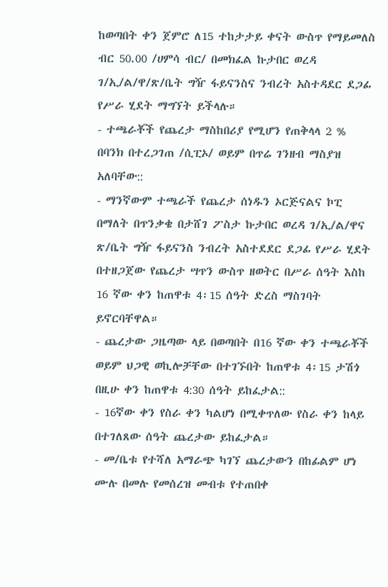ከወጣበት ቀን ጀምሮ ለ15 ተከታታይ ቀናት ውስጥ የማይመለስ ብር 50.00 /ሀምሳ ብር/ በመክፈል ኩታበር ወረዳ ገ/ኢ/ል/ዋ/ጽ/ቤት ግዥ ፋይናንስና ንብረት አስተዳደር ደጋፊ የሥራ ሂደት ማግኘት ይችላሉ።
- ተጫራቾች የጨረታ ማስከበሪያ የሚሆን የጠቅላላ 2 % በባንክ በተረጋገጠ /ሲፒኦ/ ወይም በጥሬ ገንዘብ ማስያዝ አለባቸው::
- ማንኛውም ተጫራች የጨረታ ሰነዱን ኦርጅናልና ኮፒ በማለት በጥንቃቄ በታሸገ ፖስታ ኩታበር ወረዳ ገ/ኢ/ል/ዋና ጽ/ቤት ግዥ ፋይናንስ ንብረት አስተደደር ደጋፊ የሥራ ሂደት በተዘጋጀው የጨረታ ሣጥን ውስጥ ዘወትር በሥራ ሰዓት እስከ 16 ኛው ቀን ከጠዋቱ 4፡15 ሰዓት ድረስ ማስገባት ይኖርባቸዋል።
- ጨረታው ጋዜጣው ላይ በወጣበት በ16 ኛው ቀን ተጫራቾች ወይም ህጋዊ ወኪሎቻቸው በተገኙበት ከጠዋቱ 4፡15 ታሽጎ በዚሁ ቀን ከጠዋቱ 4:30 ሰዓት ይከፈታል::
- 16ኛው ቀን የስራ ቀን ካልሆነ በሚቀጥለው የስራ ቀን ከላይ በተገለጸው ሰዓት ጨረታው ይከፈታል።
- መ/ቤቱ የተሻለ አማራጭ ካገኘ ጨረታውን በከፊልም ሆነ ሙሉ በመሉ የመሰረዝ መብቱ የተጠበቀ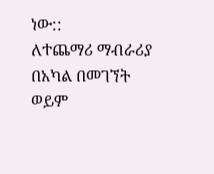ነው::
ለተጨማሪ ማብራሪያ በአካል በመገኘት ወይም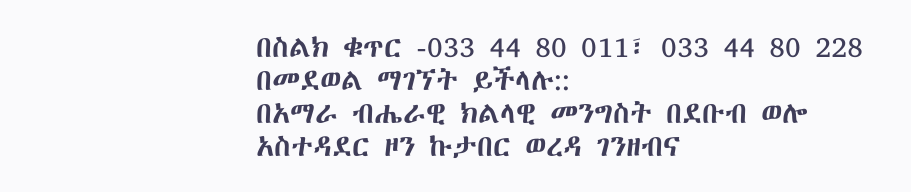በስልክ ቁጥር -033 44 80 011፣ 033 44 80 228 በመደወል ማገኘት ይችላሉ::
በአማራ ብሔራዊ ክልላዊ መንግስት በደቡብ ወሎ
አስተዳደር ዞን ኩታበር ወረዳ ገንዘብና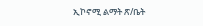ኢኮኖሚ ልማት ጽ/ቤት